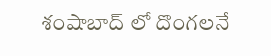శంషాబాద్ లో దొంగలనే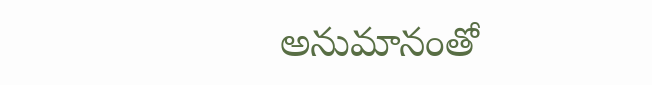అనుమానంతో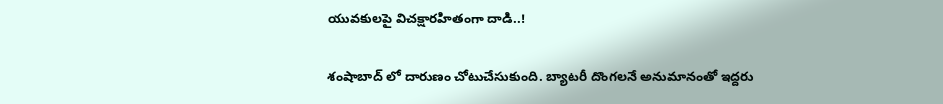యువకులపై విచక్షారహితంగా దాడి..!

శంషాబాద్ లో దారుణం చోటుచేసుకుంది. బ్యాటరీ దొంగలనే అనుమానంతో ఇద్దరు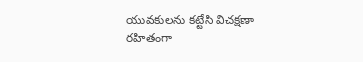యువకులను కట్టేసి విచక్షణా రహితంగా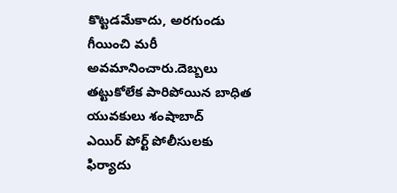కొట్టడమేకాదు, అరగుండు గీయించి మరీ
అవమానించారు.దెబ్బలు తట్టుకోలేక పారిపోయిన బాధిత యువకులు శంషాబాద్
ఎయిర్ పోర్ట్ పోలీసులకు ఫిర్యాదు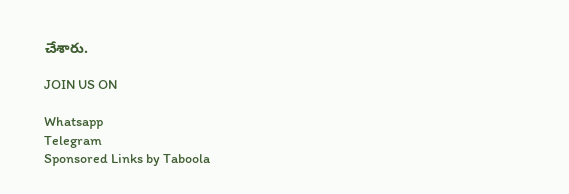చేశారు.

JOIN US ON

Whatsapp
Telegram
Sponsored Links by Taboola